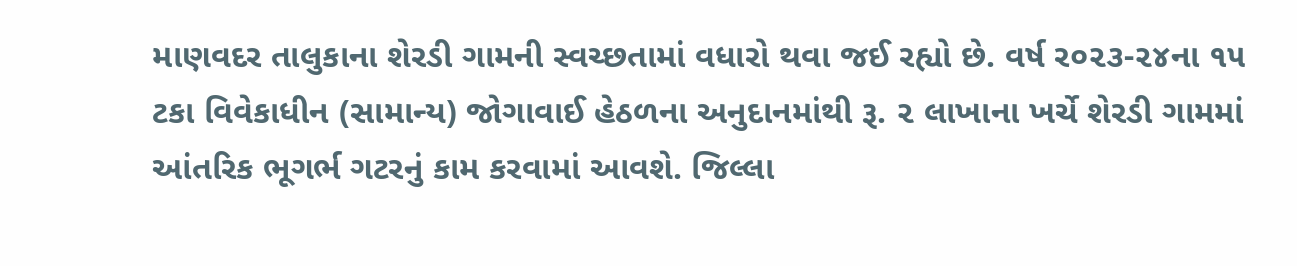માણવદર તાલુકાના શેરડી ગામની સ્વચ્છતામાં વધારો થવા જઈ રહ્યો છે. વર્ષ ર૦૨૩-૨૪ના ૧૫ ટકા વિવેકાધીન (સામાન્ય) જોગાવાઈ હેઠળના અનુદાનમાંથી રૂ. ૨ લાખાના ખર્ચે શેરડી ગામમાં આંતરિક ભૂગર્ભ ગટરનું કામ કરવામાં આવશે. જિલ્લા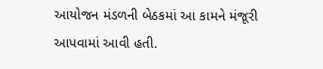આયોજન મંડળની બેઠકમાં આ કામને મંજૂરી આપવામાં આવી હતી.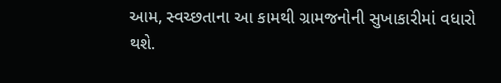આમ, સ્વચ્છતાના આ કામથી ગ્રામજનોની સુખાકારીમાં વધારો થશે.